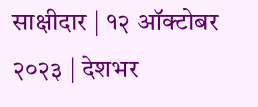साक्षीदार | १२ ऑक्टोबर २०२३ | देशभर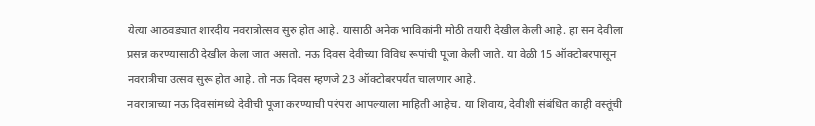येत्या आठवड्यात शारदीय नवरात्रोत्सव सुरु होत आहे. यासाठी अनेक भाविकांनी मोठी तयारी देखील केली आहे. हा सन देवीला प्रसन्न करण्यासाठी देखील केला जात असतो. नऊ दिवस देवीच्या विविध रूपांची पूजा केली जाते. या वेळी 15 ऑक्टोबरपासून नवरात्रीचा उत्सव सुरू होत आहे. तो नऊ दिवस म्हणजे 23 ऑक्टोबरपर्यंत चालणार आहे.
नवरात्राच्या नऊ दिवसांमध्ये देवीची पूजा करण्याची परंपरा आपल्याला माहिती आहेच. या शिवाय, देवीशी संबंधित काही वस्तूंची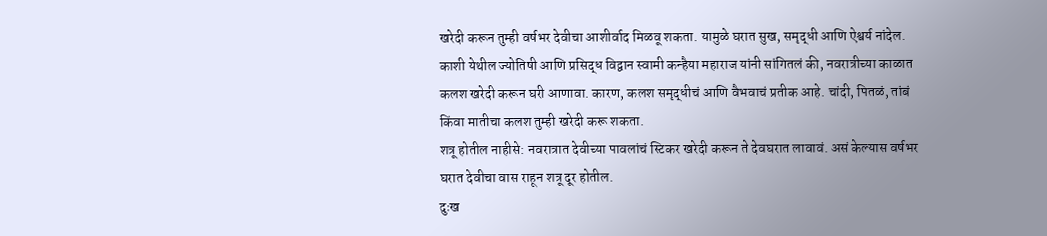खरेदी करून तुम्ही वर्षभर देवीचा आशीर्वाद मिळवू शकता. यामुळे घरात सुख, समृद्धी आणि ऐश्वर्य नांदेल.
काशी येथील ज्योतिषी आणि प्रसिद्ध विद्वान स्वामी कन्हैया महाराज यांनी सांगितलं की, नवरात्रीच्या काळात कलश खरेदी करून घरी आणावा. कारण, कलश समृद्धीचं आणि वैभवाचं प्रतीक आहे. चांदी, पितळं, तांबं किंवा मातीचा कलश तुम्ही खरेदी करू शकता.
शत्रू होतील नाहीसे: नवरात्रात देवीच्या पावलांचं स्टिकर खरेदी करून ते देवघरात लावावं. असं केल्यास वर्षभर घरात देवीचा वास राहून शत्रू दूर होतील.
दुःख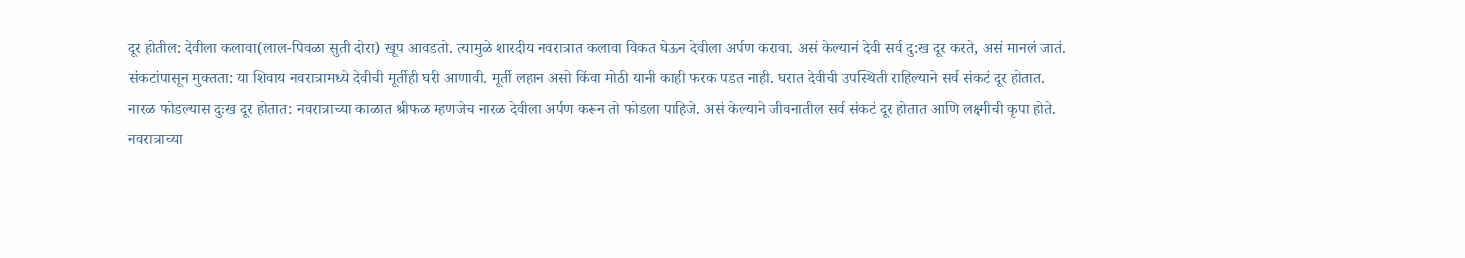दूर होतील: देवीला कलावा(लाल-पिवळा सुती दोरा) खूप आवडतो. त्यामुळे शारदीय नवरात्रात कलावा विकत घेऊन देवीला अर्पण करावा. असं केल्यानं देवी सर्व दु:ख दूर करते, असं मानलं जातं.
संकटांपासून मुक्तता: या शिवाय नवरात्रामध्ये देवीची मूर्तीही घरी आणावी. मूर्ती लहान असो किंवा मोठी यानी काही फरक पडत नाही. घरात देवीची उपस्थिती राहिल्याने सर्व संकटं दूर होतात.
नारळ फोडल्यास दुःख दूर होतात: नवरात्राच्या काळात श्रीफळ म्हणजेच नारळ देवीला अर्पण करून तो फोडला पाहिजे. असं केल्याने जीवनातील सर्व संकटं दूर होतात आणि लक्ष्मीची कृपा होते.
नवरात्राच्या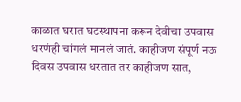काळात घरात घटस्थापना करून देवीचा उपवास धरणंही चांगलं मानलं जातं. काहीजण संपूर्ण नऊ दिवस उपवास धरतात तर काहीजण सात,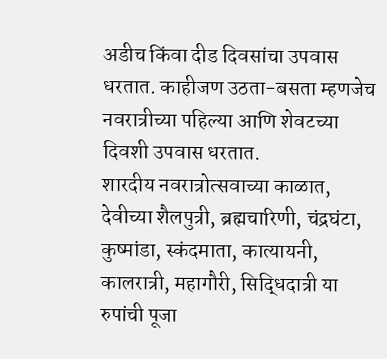अडीच किंवा दीड दिवसांचा उपवास धरतात. काहीजण उठता-बसता म्हणजेच नवरात्रीच्या पहिल्या आणि शेवटच्या दिवशी उपवास धरतात.
शारदीय नवरात्रोत्सवाच्या काळात, देवीच्या शैलपुत्री, ब्रह्मचारिणी, चंद्रघंटा, कुष्मांडा, स्कंदमाता, कात्यायनी, कालरात्री, महागौरी, सिद्धिदात्री या रुपांची पूजा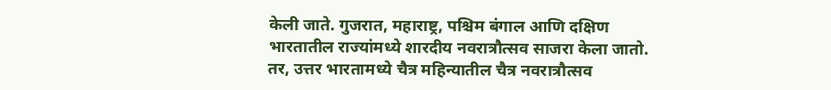केली जाते. गुजरात, महाराष्ट्र, पश्चिम बंगाल आणि दक्षिण भारतातील राज्यांमध्ये शारदीय नवरात्रौत्सव साजरा केला जातो. तर, उत्तर भारतामध्ये चैत्र महिन्यातील चैत्र नवरात्रौत्सव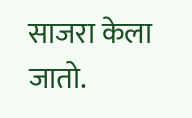साजरा केला जातो.